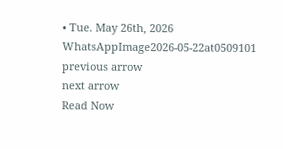• Tue. May 26th, 2026
WhatsAppImage2026-05-22at0509101
previous arrow
next arrow
Read Now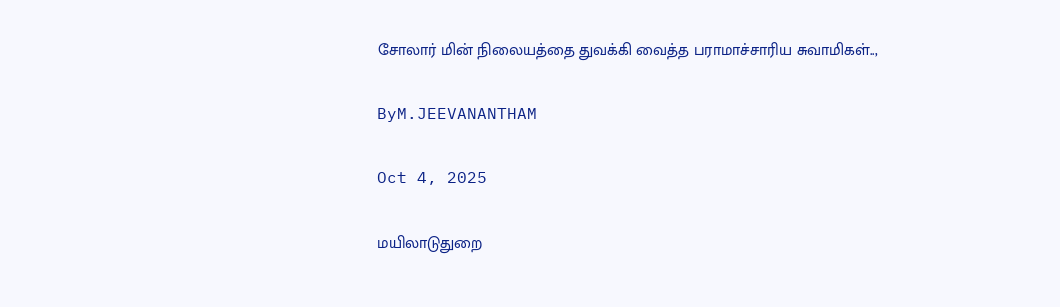சோலார் மின் நிலையத்தை துவக்கி வைத்த பராமாச்சாரிய சுவாமிகள்..,

ByM.JEEVANANTHAM

Oct 4, 2025

மயிலாடுதுறை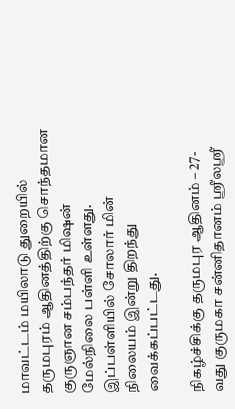மாவட்டம் மயிலாடு துறையில் தருமபுரம் ஆதினத்திற்கு சொந்தமான குருஞான சம்பந்தர் மிஷன் மேல்நிலை பள்ளி உள்ளது. இப்பள்ளியில் சோலார் மின் நிலையம் இன்று திறந்து வைக்கப்பட்டது.

நிகழ்ச்சிக்கு தருமபுர ஆதினம் – 27-வது குருமகா சன்னிதானம் ஶ்ரீலஶ்ரீ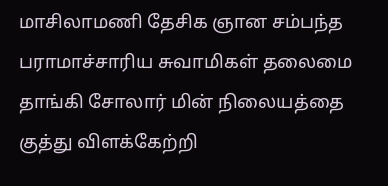மாசிலாமணி தேசிக ஞான சம்பந்த பராமாச்சாரிய சுவாமிகள் தலைமை தாங்கி சோலார் மின் நிலையத்தை குத்து விளக்கேற்றி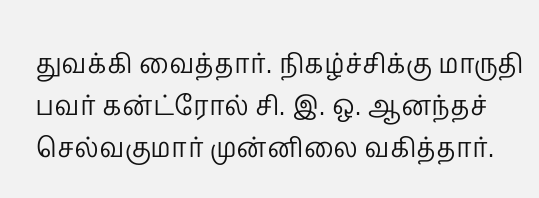துவக்கி வைத்தார். நிகழ்ச்சிக்கு மாருதி பவர் கன்ட்ரோல் சி. இ. ஒ. ஆனந்தச் செல்வகுமார் முன்னிலை வகித்தார்.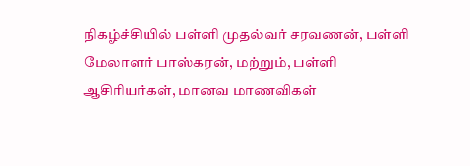நிகழ்ச்சியில் பள்ளி முதல்வர் சரவணன், பள்ளி மேலாளர் பாஸ்கரன், மற்றும், பள்ளி ஆசிரியர்கள், மானவ மாணவிகள்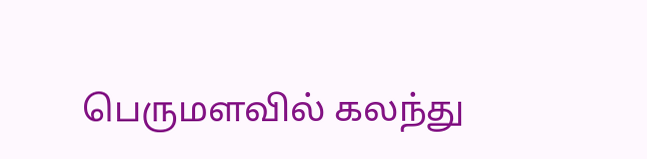பெருமளவில் கலந்து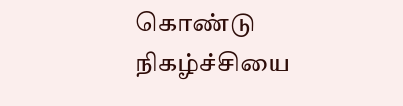கொண்டு நிகழ்ச்சியை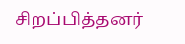சிறப்பித்தனர்